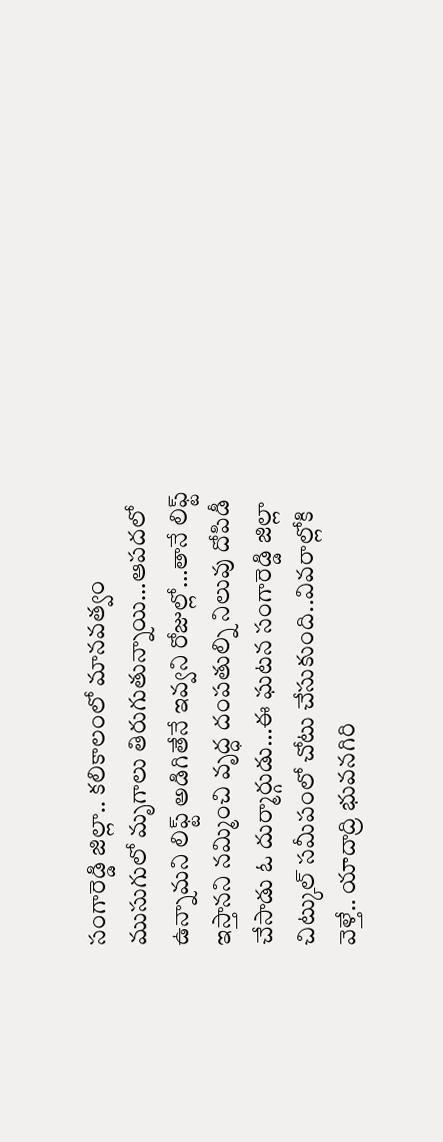సంగారెడ్డి జిల్లా.. కలికాలంలో మానవత్వం ముసుగులో మృగాలు తిరుగుతున్నాయి…ఆపదలో ఉన్నామని లిఫ్ట్ అడిగితేనే ఇవ్వని రోజుల్లో…తానే లిఫ్ట్ ఇస్తానని నమ్మించి వృద్ధ దంపతుల్ని నిలువు దోపిడీ చేసాడు ఓ దుర్మార్గుడు…ఈ ఘటన సంగారెడ్డి జిల్లా చిట్కుల్ సమీపంలో చోటు చేసుకుంది..వివరాల్లోకి వెళ్తే.. యాదాద్రి భువనగిరి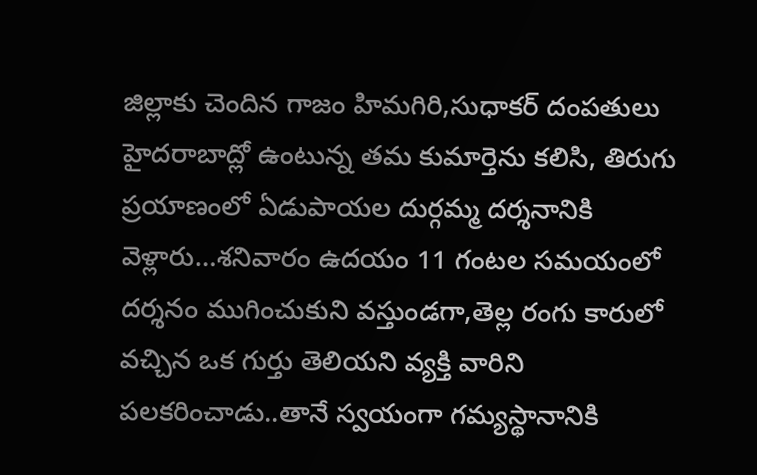జిల్లాకు చెందిన గాజం హిమగిరి,సుధాకర్ దంపతులు హైదరాబాద్లో ఉంటున్న తమ కుమార్తెను కలిసి, తిరుగు ప్రయాణంలో ఏడుపాయల దుర్గమ్మ దర్శనానికి వెళ్లారు…శనివారం ఉదయం 11 గంటల సమయంలో దర్శనం ముగించుకుని వస్తుండగా,తెల్ల రంగు కారులో వచ్చిన ఒక గుర్తు తెలియని వ్యక్తి వారిని పలకరించాడు..తానే స్వయంగా గమ్యస్థానానికి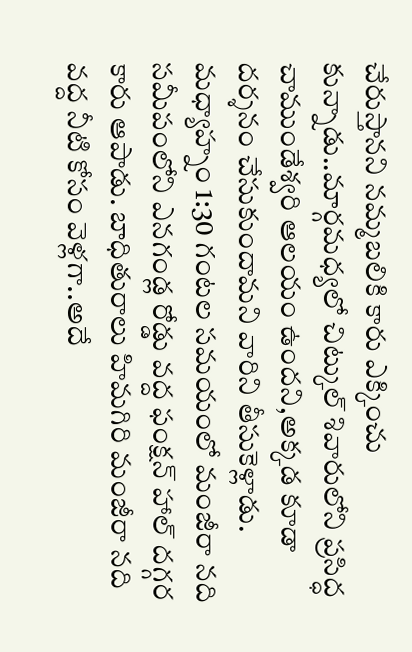చేరుస్తానని నమ్మబలికి కారు ఎక్కించు కున్నాడు..మార్గమధ్యలో చిట్కుల్ శివారులోని ప్రసిద్ధ చాముండేశ్వరి ఆలయం ఉందని,అక్కడ కూడా దర్శనం చేసుకుందామని వారిని తీసుకెళ్లాడు. మధ్యాహ్నం 1:30 గంటల సమయంలో మంజీరా నది సమీపంలోని ఎనగండ్ల రోడ్డు వద్ద ఫంక్షన్ హాల్ దగ్గర కారు ఆపాడు. బాధితురాలు హిమగిరి మంజీరా నది వద్ద నీటి కోసం వెళ్లగా..అదే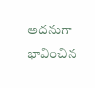అదనుగా భావించిన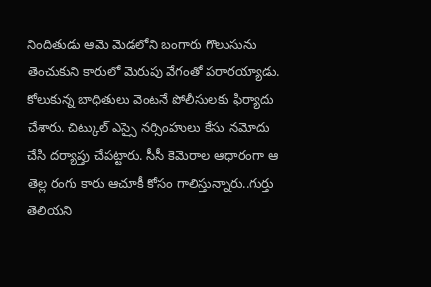నిందితుడు ఆమె మెడలోని బంగారు గొలుసును తెంచుకుని కారులో మెరుపు వేగంతో పరారయ్యాడు. కోలుకున్న బాధితులు వెంటనే పోలీసులకు ఫిర్యాదు చేశారు. చిట్కుల్ ఎస్సై నర్సింహులు కేసు నమోదు చేసి దర్యాప్తు చేపట్టారు. సీసీ కెమెరాల ఆధారంగా ఆ తెల్ల రంగు కారు ఆచూకీ కోసం గాలిస్తున్నారు..గుర్తు తెలియని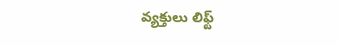వ్యక్తులు లిఫ్ట్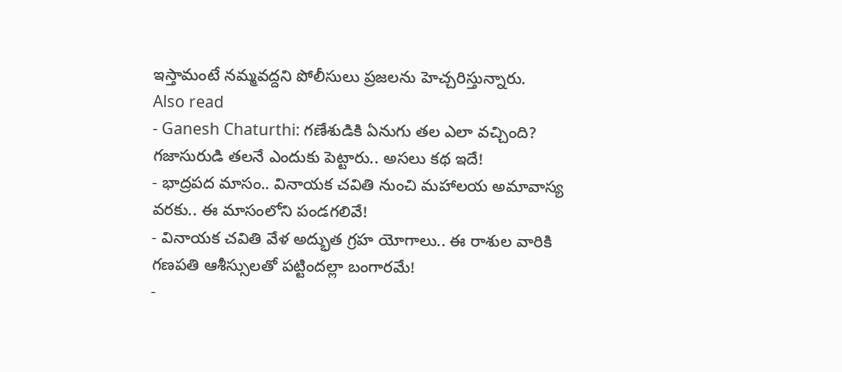ఇస్తామంటే నమ్మవద్దని పోలీసులు ప్రజలను హెచ్చరిస్తున్నారు.
Also read
- Ganesh Chaturthi: గణేశుడికి ఏనుగు తల ఎలా వచ్చింది? గజాసురుడి తలనే ఎందుకు పెట్టారు.. అసలు కథ ఇదే!
- భాద్రపద మాసం.. వినాయక చవితి నుంచి మహాలయ అమావాస్య వరకు.. ఈ మాసంలోని పండగలివే!
- వినాయక చవితి వేళ అద్భుత గ్రహ యోగాలు.. ఈ రాశుల వారికి గణపతి ఆశీస్సులతో పట్టిందల్లా బంగారమే!
-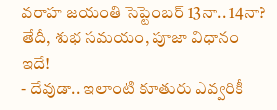వరాహ జయంతి సెప్టెంబర్ 13నా.. 14నా? తేదీ, శుభ సమయం, పూజా విధానం ఇదే!
- దేవుడా.. ఇలాంటి కూతురు ఎవ్వరికీ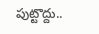పుట్టొద్దు..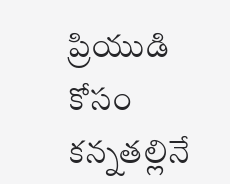ప్రియుడి కోసం కన్నతల్లినే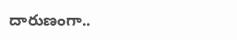దారుణంగా..